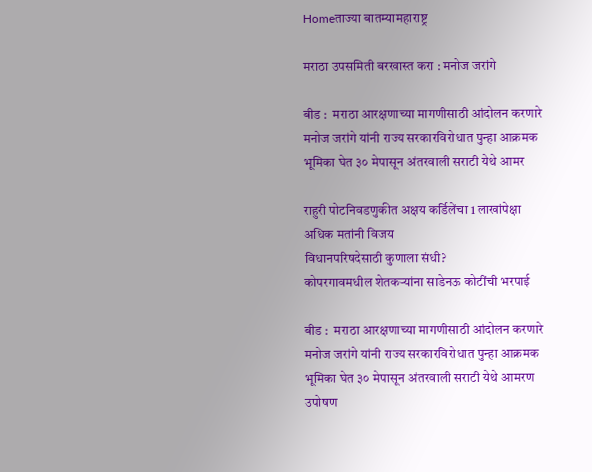Homeताज्या बातम्यामहाराष्ट्र

मराठा उपसमिती बरखास्त करा : मनोज जरांगे

बीड :  मराठा आरक्षणाच्या मागणीसाठी आंदोलन करणारे मनोज जरांगे यांनी राज्य सरकारविरोधात पुन्हा आक्रमक भूमिका घेत ३० मेपासून अंतरवाली सराटी येथे आमर

राहुरी पोटनिवडणुकीत अक्षय कर्डिलेंचा 1 लाखांपेक्षा अधिक मतांनी विजय
विधानपरिषदेसाठी कुणाला संधी?
कोपरगावमधील शेतकऱ्यांना साडेनऊ कोटींची भरपाई

बीड :  मराठा आरक्षणाच्या मागणीसाठी आंदोलन करणारे मनोज जरांगे यांनी राज्य सरकारविरोधात पुन्हा आक्रमक भूमिका घेत ३० मेपासून अंतरवाली सराटी येथे आमरण उपोषण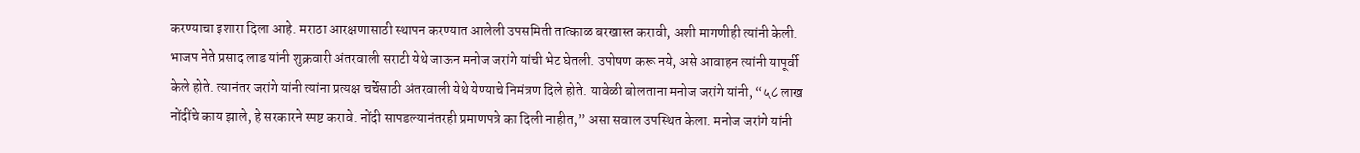करण्याचा इशारा दिला आहे. मराठा आरक्षणासाठी स्थापन करण्यात आलेली उपसमिती तात्काळ बरखास्त करावी, अशी मागणीही त्यांनी केली. भाजप नेते प्रसाद लाड यांनी शुक्रवारी अंतरवाली सराटी येथे जाऊन मनोज जरांगे यांची भेट घेतली. उपोषण करू नये, असे आवाहन त्यांनी यापूर्वी केले होते. त्यानंतर जरांगे यांनी त्यांना प्रत्यक्ष चर्चेसाठी अंतरवाली येथे येण्याचे निमंत्रण दिले होते. यावेळी बोलताना मनोज जरांगे यांनी, “५८ लाख नोंदींचे काय झाले, हे सरकारने स्पष्ट करावे. नोंदी सापडल्यानंतरही प्रमाणपत्रे का दिली नाहीत,” असा सवाल उपस्थित केला. मनोज जरांगे यांनी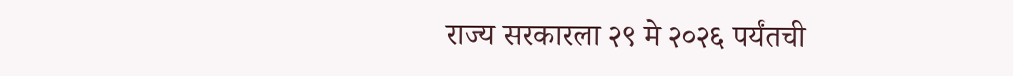राज्य सरकारला २९ मे २०२६ पर्यंतची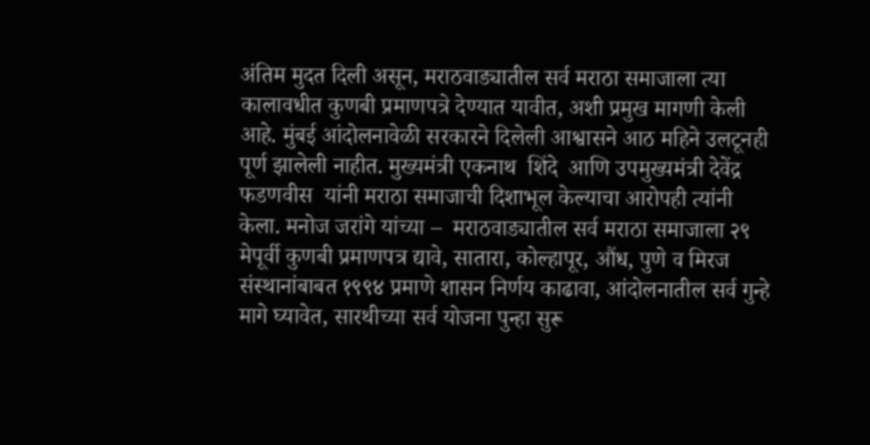अंतिम मुदत दिली असून, मराठवाड्यातील सर्व मराठा समाजाला त्या कालावधीत कुणबी प्रमाणपत्रे देण्यात यावीत, अशी प्रमुख मागणी केली आहे. मुंबई आंदोलनावेळी सरकारने दिलेली आश्वासने आठ महिने उलटूनही पूर्ण झालेली नाहीत. मुख्यमंत्री एकनाथ  शिंदे  आणि उपमुख्यमंत्री देवेंद्र  फडणवीस  यांनी मराठा समाजाची दिशाभूल केल्याचा आरोपही त्यांनी केला. मनोज जरांगे यांच्या –  मराठवाड्यातील सर्व मराठा समाजाला २९ मेपूर्वी कुणबी प्रमाणपत्र द्यावे, सातारा, कोल्हापूर, औंध, पुणे व मिरज संस्थानांबाबत १९९४ प्रमाणे शासन निर्णय काढावा, आंदोलनातील सर्व गुन्हे मागे घ्यावेत, सारथीच्या सर्व योजना पुन्हा सुरू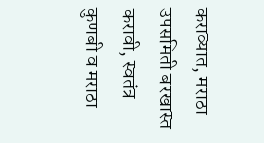कराव्यात, मराठा उपसमिती बरखास्त करावी, स्वतंत्र कुणबी व मराठा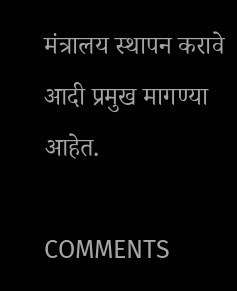मंत्रालय स्थापन करावे आदी प्रमुख मागण्या आहेत.

COMMENTS